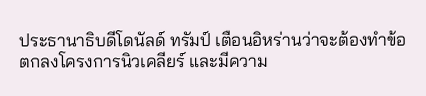ประธานาธิบดีโดนัลด์ ทรัมป์ เตือนอิหร่านว่าจะต้องทำข้อตกลงโครงการนิวเคลียร์ และมีความ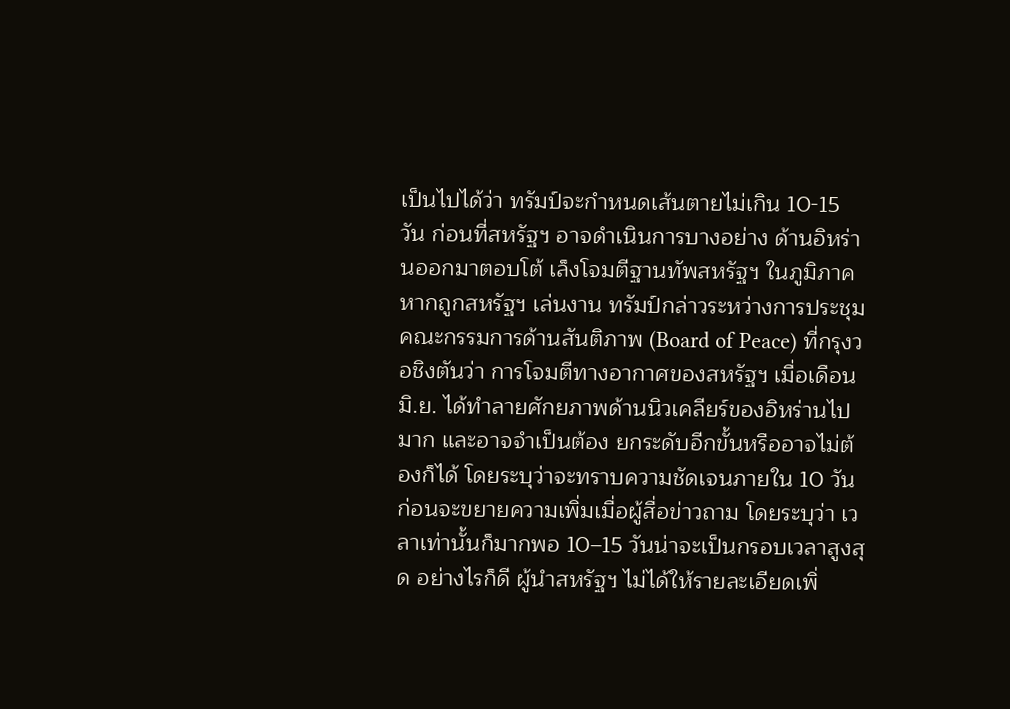เป็นไปได้ว่า ทรัมป์จะกำหนดเส้นตายไม่เกิน 10-15 วัน ก่อนที่สหรัฐฯ อาจดำเนินการบางอย่าง ด้านอิหร่านออกมาตอบโต้ เล็งโจมตีฐานทัพสหรัฐฯ ในภูมิภาค หากถูกสหรัฐฯ เล่นงาน ทรัมป์กล่าวระหว่างการประชุมคณะกรรมการด้านสันติภาพ (Board of Peace) ที่กรุงวอชิงตันว่า การโจมตีทางอากาศของสหรัฐฯ เมื่อเดือนมิ.ย. ได้ทำลายศักยภาพด้านนิวเคลียร์ของอิหร่านไปมาก และอาจจำเป็นต้อง ยกระดับอีกขั้นหรืออาจไม่ต้องก็ได้ โดยระบุว่าจะทราบความชัดเจนภายใน 10 วัน ก่อนจะขยายความเพิ่มเมื่อผู้สื่อข่าวถาม โดยระบุว่า เวลาเท่านั้นก็มากพอ 10–15 วันน่าจะเป็นกรอบเวลาสูงสุด อย่างไรก็ดี ผู้นำสหรัฐฯ ไม่ได้ให้รายละเอียดเพิ่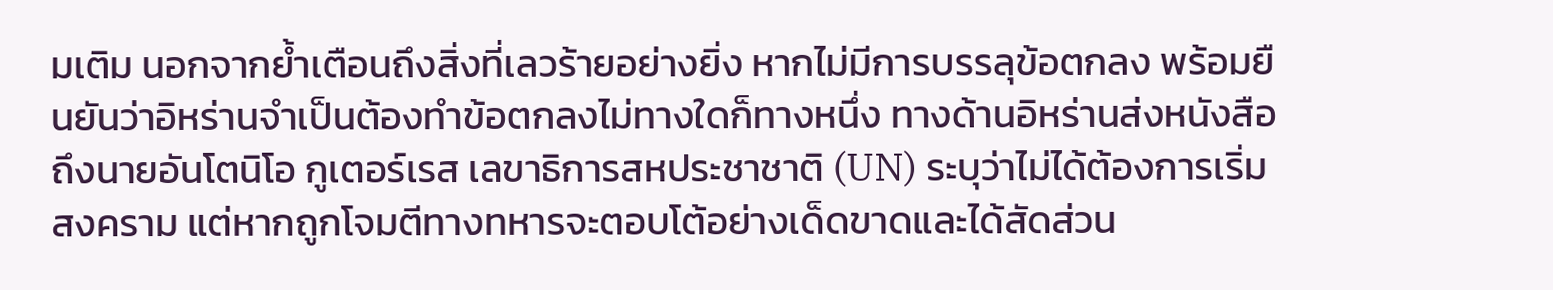มเติม นอกจากย้ำเตือนถึงสิ่งที่เลวร้ายอย่างยิ่ง หากไม่มีการบรรลุข้อตกลง พร้อมยืนยันว่าอิหร่านจำเป็นต้องทำข้อตกลงไม่ทางใดก็ทางหนึ่ง ทางด้านอิหร่านส่งหนังสือถึงนายอันโตนิโอ กูเตอร์เรส เลขาธิการสหประชาชาติ (UN) ระบุว่าไม่ได้ต้องการเริ่มสงคราม แต่หากถูกโจมตีทางทหารจะตอบโต้อย่างเด็ดขาดและได้สัดส่วน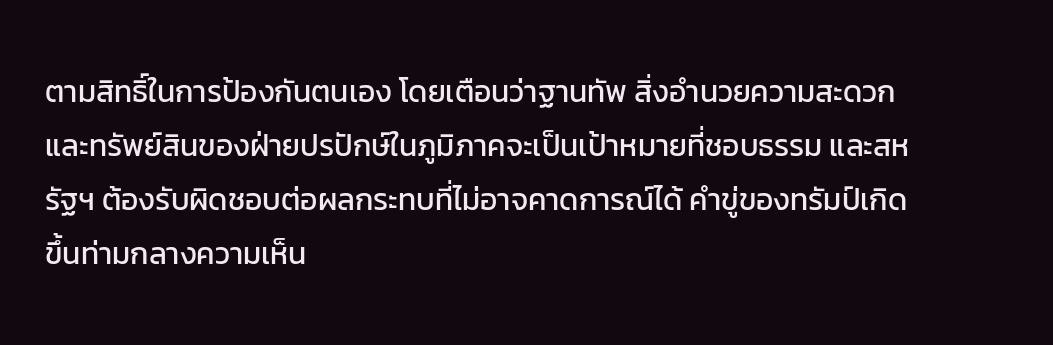ตามสิทธิ์ในการป้องกันตนเอง โดยเตือนว่าฐานทัพ สิ่งอำนวยความสะดวก และทรัพย์สินของฝ่ายปรปักษ์ในภูมิภาคจะเป็นเป้าหมายที่ชอบธรรม และสหรัฐฯ ต้องรับผิดชอบต่อผลกระทบที่ไม่อาจคาดการณ์ได้ คำขู่ของทรัมป์เกิดขึ้นท่ามกลางความเห็น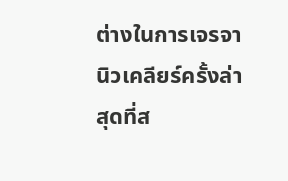ต่างในการเจรจานิวเคลียร์ครั้งล่าสุดที่ส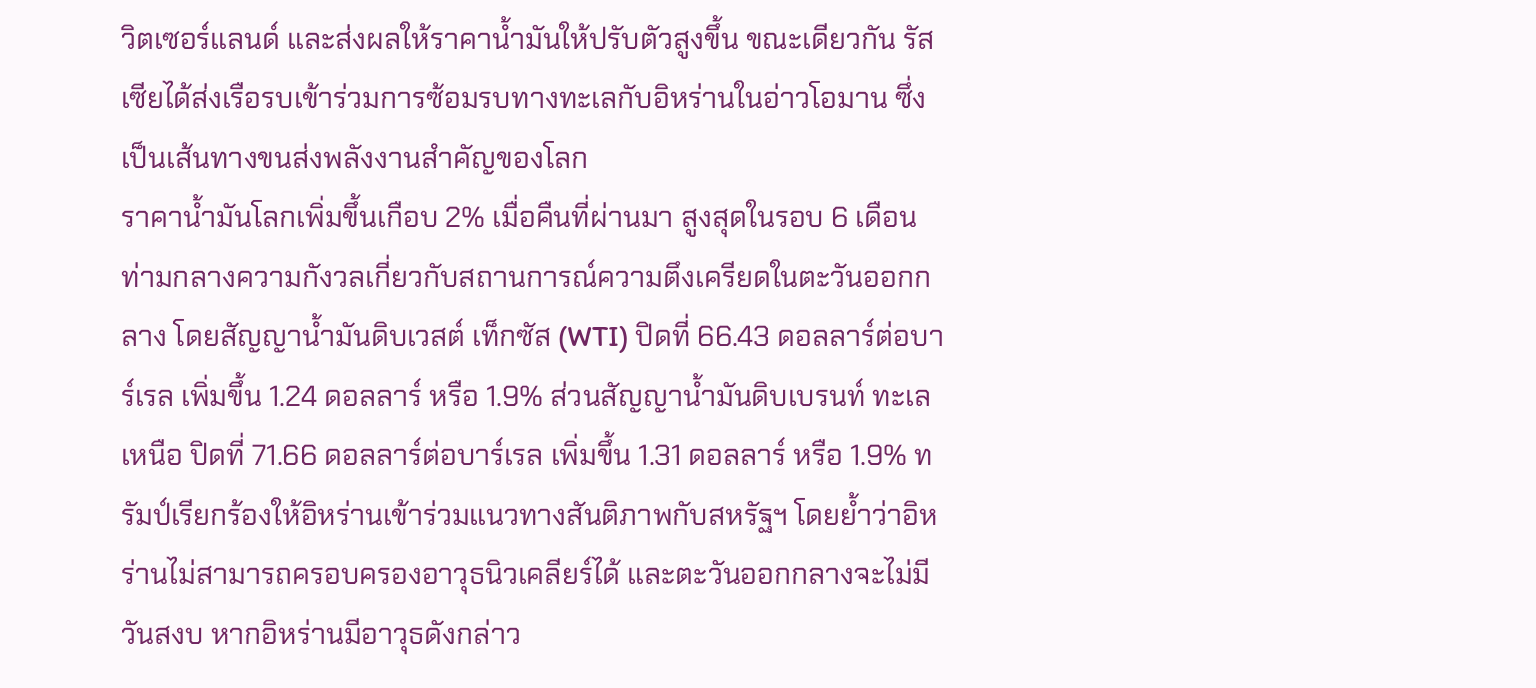วิตเซอร์แลนด์ และส่งผลให้ราคาน้ำมันให้ปรับตัวสูงขึ้น ขณะเดียวกัน รัสเซียได้ส่งเรือรบเข้าร่วมการซ้อมรบทางทะเลกับอิหร่านในอ่าวโอมาน ซึ่งเป็นเส้นทางขนส่งพลังงานสำคัญของโลก
ราคาน้ำมันโลกเพิ่มขึ้นเกือบ 2% เมื่อคืนที่ผ่านมา สูงสุดในรอบ 6 เดือน ท่ามกลางความกังวลเกี่ยวกับสถานการณ์ความตึงเครียดในตะวันออกกลาง โดยสัญญาน้ำมันดิบเวสต์ เท็กซัส (WTI) ปิดที่ 66.43 ดอลลาร์ต่อบาร์เรล เพิ่มขึ้น 1.24 ดอลลาร์ หรือ 1.9% ส่วนสัญญาน้ำมันดิบเบรนท์ ทะเลเหนือ ปิดที่ 71.66 ดอลลาร์ต่อบาร์เรล เพิ่มขึ้น 1.31 ดอลลาร์ หรือ 1.9% ทรัมป์เรียกร้องให้อิหร่านเข้าร่วมแนวทางสันติภาพกับสหรัฐฯ โดยย้ำว่าอิหร่านไม่สามารถครอบครองอาวุธนิวเคลียร์ได้ และตะวันออกกลางจะไม่มีวันสงบ หากอิหร่านมีอาวุธดังกล่าว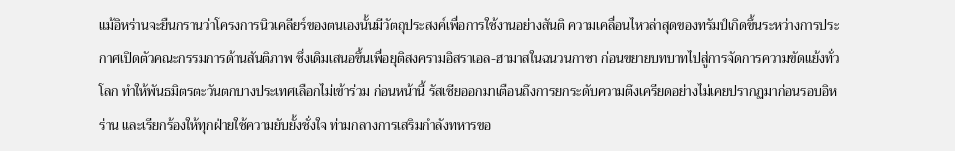แม้อิหร่านจะยืนกรานว่าโครงการนิวเคลียร์ของตนเองนั้นมีวัตถุประสงค์เพื่อการใช้งานอย่างสันติ ความเคลื่อนไหวล่าสุดของทรัมป์เกิดขึ้นระหว่างการประกาศเปิดตัวคณะกรรมการด้านสันติภาพ ซึ่งเดิมเสนอขึ้นเพื่อยุติสงครามอิสราเอล-ฮามาสในฉนวนกาซา ก่อนขยายบทบาทไปสู่การจัดการความขัดแย้งทั่วโลก ทำให้พันธมิตรตะวันตกบางประเทศเลือกไม่เข้าร่วม ก่อนหน้านี้ รัสเซียออกมาเตือนถึงการยกระดับความตึงเครียดอย่างไม่เคยปรากฏมาก่อนรอบอิหร่าน และเรียกร้องให้ทุกฝ่ายใช้ความยับยั้งชั่งใจ ท่ามกลางการเสริมกำลังทหารขอ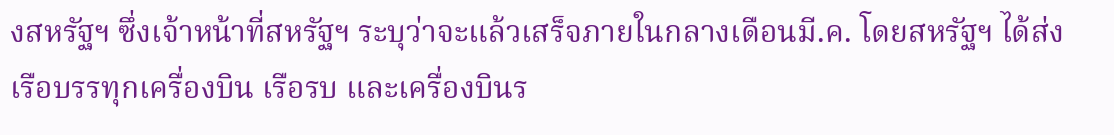งสหรัฐฯ ซึ่งเจ้าหน้าที่สหรัฐฯ ระบุว่าจะแล้วเสร็จภายในกลางเดือนมี.ค. โดยสหรัฐฯ ได้ส่งเรือบรรทุกเครื่องบิน เรือรบ และเครื่องบินร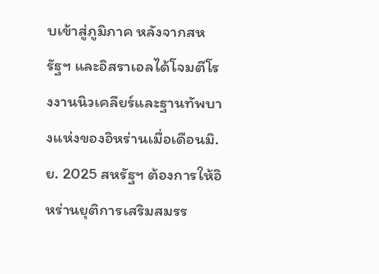บเข้าสู่ภูมิภาค หลังจากสหรัฐฯ และอิสราเอลได้โจมตีโรงงานนิวเคลียร์และฐานทัพบางแห่งของอิหร่านเมื่อเดือนมิ.ย. 2025 สหรัฐฯ ต้องการให้อิหร่านยุติการเสริมสมรร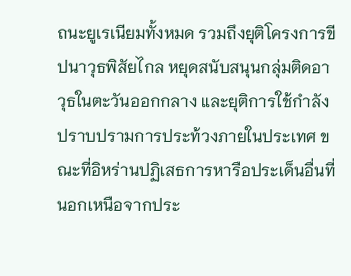ถนะยูเรเนียมทั้งหมด รวมถึงยุติโครงการขีปนาวุธพิสัยไกล หยุดสนับสนุนกลุ่มติดอาวุธในตะวันออกกลาง และยุติการใช้กำลังปราบปรามการประท้วงภายในประเทศ ขณะที่อิหร่านปฏิเสธการหารือประเด็นอื่นที่นอกเหนือจากประ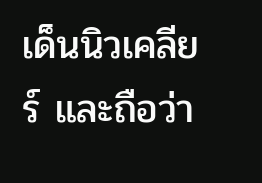เด็นนิวเคลียร์ และถือว่า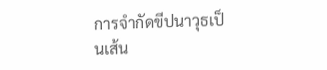การจำกัดขีปนาวุธเป็นเส้น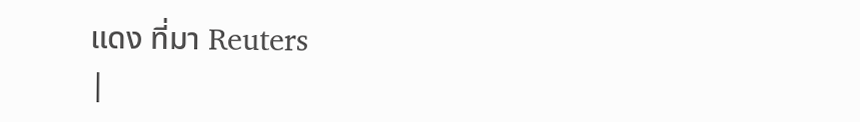แดง ที่มา Reuters
|